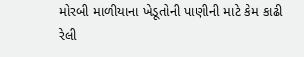મોરબી માળીયાના ખેડૂતોની પાણીની માટે કેમ કાઢી રેલી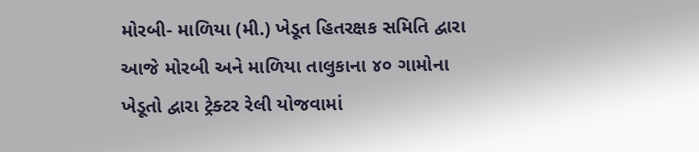મોરબી- માળિયા (મી.) ખેડૂત હિતરક્ષક સમિતિ દ્વારા આજે મોરબી અને માળિયા તાલુકાના ૪૦ ગામોના ખેડૂતો દ્વારા ટ્રેક્ટર રેલી યોજવામાં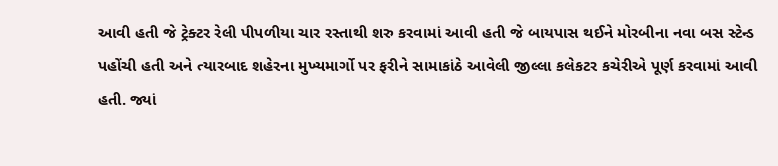આવી હતી જે ટ્રેક્ટર રેલી પીપળીયા ચાર રસ્તાથી શરુ કરવામાં આવી હતી જે બાયપાસ થઈને મોરબીના નવા બસ સ્ટેન્ડ પહોંચી હતી અને ત્યારબાદ શહેરના મુખ્યમાર્ગો પર ફરીને સામાકાંઠે આવેલી જીલ્લા કલેકટર કચેરીએ પૂર્ણ કરવામાં આવી હતી. જ્યાં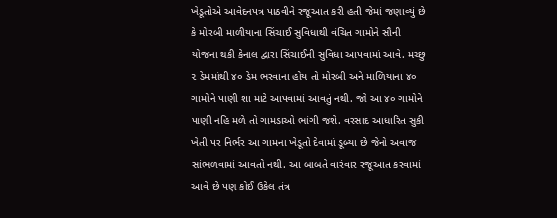ખેડૂતોએ આવેદનપત્ર પાઠવીને રજૂઆત કરી હતી જેમાં જણાવ્યું છે કે મોરબી માળીયાના સિંચાઈ સુવિધાથી વંચિત ગામોને સૌની યોજના થકી કેનાલ દ્વારા સિંચાઈની સુવિધા આપવામાં આવે. મચ્છુ ૨ ડેમમાંથી ૪૦ ડેમ ભરવાના હોય તો મોરબી અને માળિયાના ૪૦ ગામોને પાણી શા માટે આપવામાં આવતું નથી. જો આ ૪૦ ગામોને પાણી નહિ મળે તો ગામડાઓ ભાંગી જશે. વરસાદ આધારિત સુકી ખેતી પર નિર્ભર આ ગામના ખેડૂતો દેવામાં ડૂબ્યા છે જેનો અવાજ સાંભળવામાં આવતો નથી. આ બાબતે વારંવાર રજૂઆત કરવામાં આવે છે પણ કોઈ ઉકેલ તંત્ર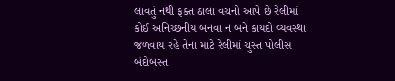લાવતું નથી ફક્ત ઠાલા વચનો આપે છે રેલીમાં કોઈ અનિચ્છનીય બનવા ન બને કાયદો વ્યવસ્થા જળવાય રહે તેના માટે રેલીમાં ચુસ્ત પોલીસ બંદોબસ્ત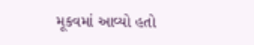મૂકવમાં આવ્યો હતો